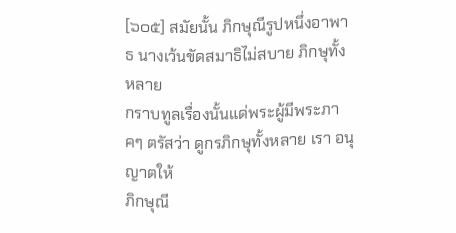[๖๐๕] สมัยนั้น ภิกษุณีรูปหนึ่งอาพาธ นางเว้นขัดสมาธิไม่สบาย ภิกษุทั้งหลาย
กราบทูลเรื่องนั้นแด่พระผู้มีพระภาคๆ ตรัสว่า ดูกรภิกษุทั้งหลาย เรา อนุญาตให้
ภิกษุณี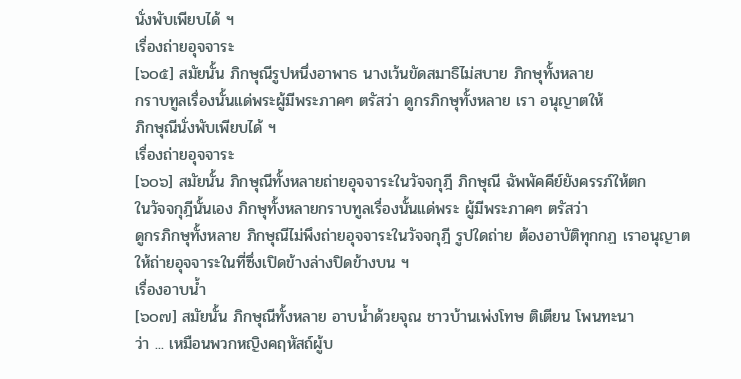นั่งพับเพียบได้ ฯ
เรื่องถ่ายอุจจาระ
[๖๐๕] สมัยนั้น ภิกษุณีรูปหนึ่งอาพาธ นางเว้นขัดสมาธิไม่สบาย ภิกษุทั้งหลาย
กราบทูลเรื่องนั้นแด่พระผู้มีพระภาคๆ ตรัสว่า ดูกรภิกษุทั้งหลาย เรา อนุญาตให้
ภิกษุณีนั่งพับเพียบได้ ฯ
เรื่องถ่ายอุจจาระ
[๖๐๖] สมัยนั้น ภิกษุณีทั้งหลายถ่ายอุจจาระในวัจจกุฎี ภิกษุณี ฉัพพัคคีย์ยังครรภ์ให้ตก
ในวัจจกุฎีนั้นเอง ภิกษุทั้งหลายกราบทูลเรื่องนั้นแด่พระ ผู้มีพระภาคๆ ตรัสว่า
ดูกรภิกษุทั้งหลาย ภิกษุณีไม่พึงถ่ายอุจจาระในวัจจกุฎี รูปใดถ่าย ต้องอาบัติทุกกฏ เราอนุญาต
ให้ถ่ายอุจจาระในที่ซึ่งเปิดข้างล่างปิดข้างบน ฯ
เรื่องอาบน้ำ
[๖๐๗] สมัยนั้น ภิกษุณีทั้งหลาย อาบน้ำด้วยจุณ ชาวบ้านเพ่งโทษ ติเตียน โพนทะนา
ว่า ... เหมือนพวกหญิงคฤหัสถ์ผู้บ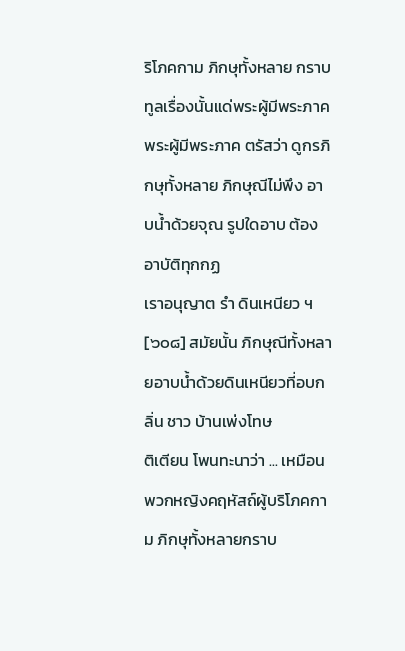ริโภคกาม ภิกษุทั้งหลาย กราบทูลเรื่องนั้นแด่พระผู้มีพระภาค
พระผู้มีพระภาค ตรัสว่า ดูกรภิกษุทั้งหลาย ภิกษุณีไม่พึง อาบน้ำด้วยจุณ รูปใดอาบ ต้องอาบัติทุกกฏ
เราอนุญาต รำ ดินเหนียว ฯ
[๖๐๘] สมัยนั้น ภิกษุณีทั้งหลายอาบน้ำด้วยดินเหนียวที่อบกลิ่น ชาว บ้านเพ่งโทษ
ติเตียน โพนทะนาว่า ... เหมือนพวกหญิงคฤหัสถ์ผู้บริโภคกาม ภิกษุทั้งหลายกราบ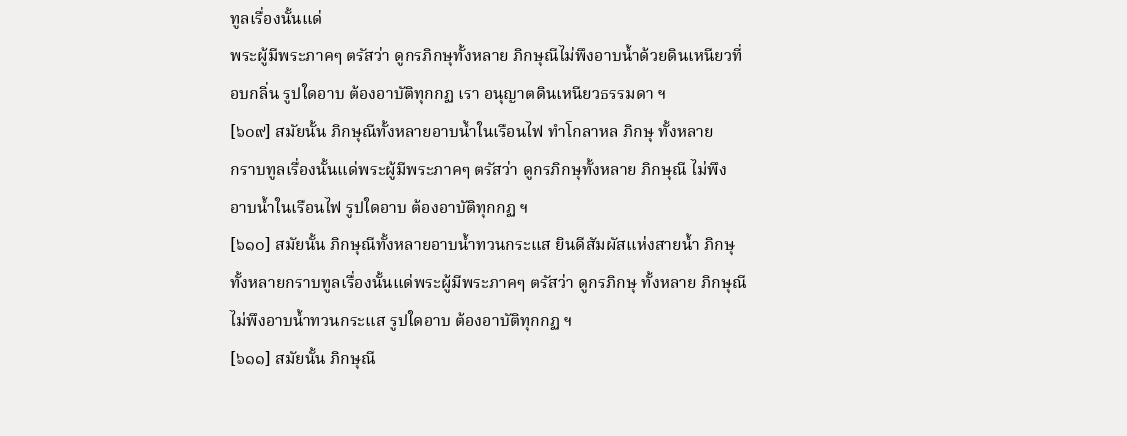ทูลเรื่องนั้นแด่
พระผู้มีพระภาคๆ ตรัสว่า ดูกรภิกษุทั้งหลาย ภิกษุณีไม่พึงอาบน้ำด้วยดินเหนียวที่
อบกลิ่น รูปใดอาบ ต้องอาบัติทุกกฏ เรา อนุญาตดินเหนียวธรรมดา ฯ
[๖๐๙] สมัยนั้น ภิกษุณีทั้งหลายอาบน้ำในเรือนไฟ ทำโกลาหล ภิกษุ ทั้งหลาย
กราบทูลเรื่องนั้นแด่พระผู้มีพระภาคๆ ตรัสว่า ดูกรภิกษุทั้งหลาย ภิกษุณี ไม่พึง
อาบน้ำในเรือนไฟ รูปใดอาบ ต้องอาบัติทุกกฏ ฯ
[๖๑๐] สมัยนั้น ภิกษุณีทั้งหลายอาบน้ำทวนกระแส ยินดีสัมผัสแห่งสายน้ำ ภิกษุ
ทั้งหลายกราบทูลเรื่องนั้นแด่พระผู้มีพระภาคๆ ตรัสว่า ดูกรภิกษุ ทั้งหลาย ภิกษุณี
ไม่พึงอาบน้ำทวนกระแส รูปใดอาบ ต้องอาบัติทุกกฏ ฯ
[๖๑๑] สมัยนั้น ภิกษุณี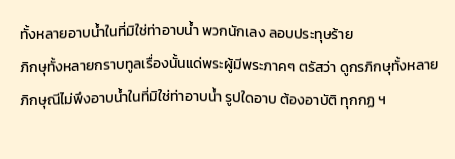ทั้งหลายอาบน้ำในที่มิใช่ท่าอาบน้ำ พวกนักเลง ลอบประทุษร้าย
ภิกษุทั้งหลายกราบทูลเรื่องนั้นแด่พระผู้มีพระภาคๆ ตรัสว่า ดูกรภิกษุทั้งหลาย
ภิกษุณีไม่พึงอาบน้ำในที่มิใช่ท่าอาบน้ำ รูปใดอาบ ต้องอาบัติ ทุกกฏ ฯ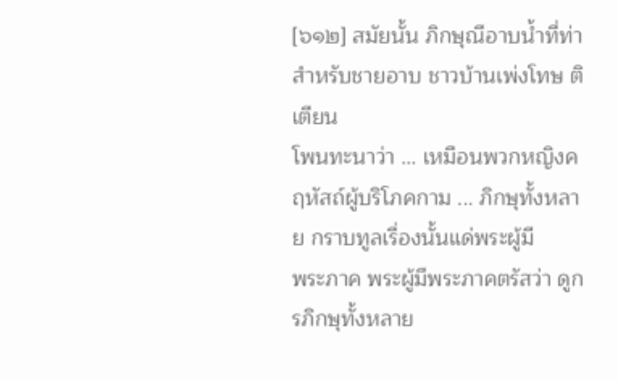[๖๑๒] สมัยนั้น ภิกษุณีอาบน้ำที่ท่าสำหรับชายอาบ ชาวบ้านเพ่งโทษ ติเตียน
โพนทะนาว่า ... เหมือนพวกหญิงคฤหัสถ์ผู้บริโภคกาม ... ภิกษุทั้งหลาย กราบทูลเรื่องนั้นแด่พระผู้มี
พระภาค พระผู้มีพระภาคตรัสว่า ดูกรภิกษุทั้งหลาย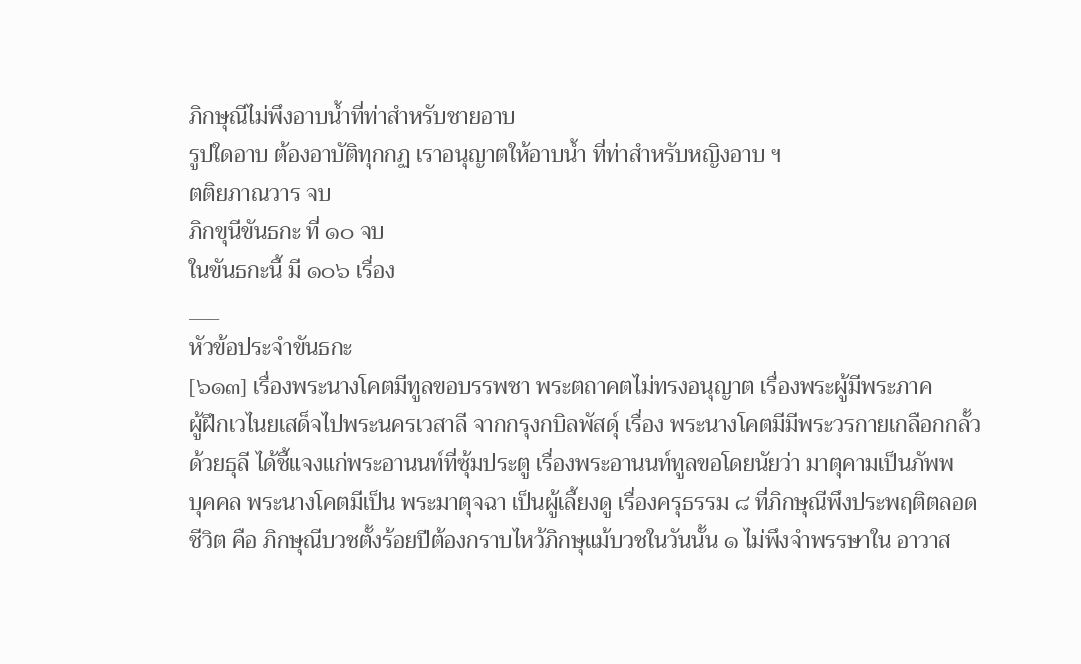ภิกษุณีไม่พึงอาบน้ำที่ท่าสำหรับชายอาบ
รูปใดอาบ ต้องอาบัติทุกกฏ เราอนุญาตให้อาบน้ำ ที่ท่าสำหรับหญิงอาบ ฯ
ตติยภาณวาร จบ
ภิกขุนีขันธกะ ที่ ๑๐ จบ
ในขันธกะนี้ มี ๑๐๖ เรื่อง
___
หัวข้อประจำขันธกะ
[๖๑๓] เรื่องพระนางโคตมีทูลขอบรรพชา พระตถาคตไม่ทรงอนุญาต เรื่องพระผู้มีพระภาค
ผู้ฝึกเวไนยเสด็จไปพระนครเวสาลี จากกรุงกบิลพัสดุ์ เรื่อง พระนางโคตมีมีพระวรกายเกลือกกลั้ว
ด้วยธุลี ได้ชี้แจงแก่พระอานนท์ที่ซุ้มประตู เรื่องพระอานนท์ทูลขอโดยนัยว่า มาตุคามเป็นภัพพ
บุคคล พระนางโคตมีเป็น พระมาตุจฉา เป็นผู้เลี้ยงดู เรื่องครุธรรม ๘ ที่ภิกษุณีพึงประพฤติตลอด
ชีวิต คือ ภิกษุณีบวชตั้งร้อยปีต้องกราบไหว้ภิกษุแม้บวชในวันนั้น ๑ ไม่พึงจำพรรษาใน อาวาส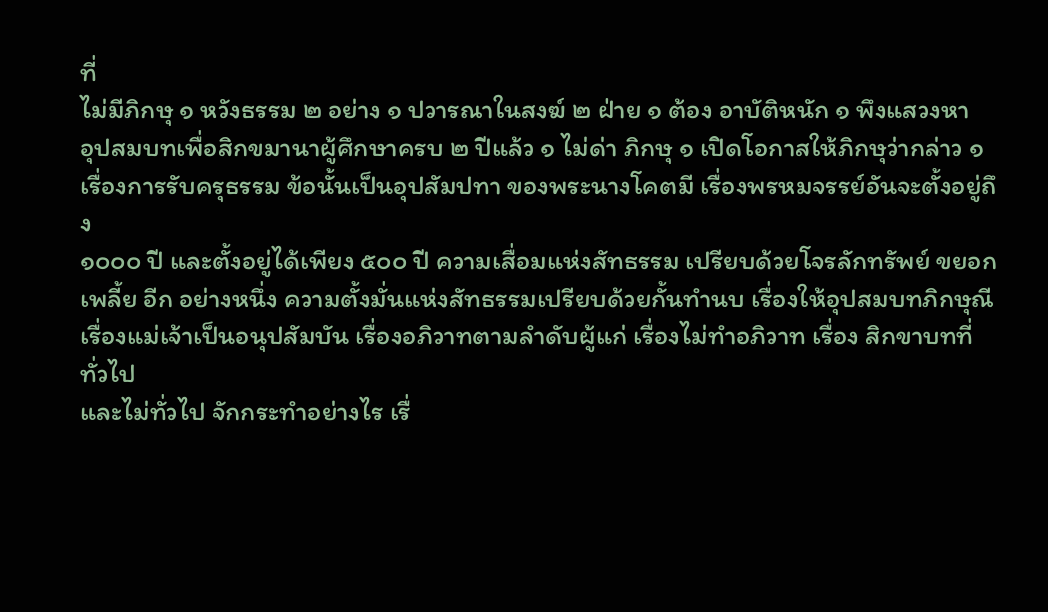ที่
ไม่มีภิกษุ ๑ หวังธรรม ๒ อย่าง ๑ ปวารณาในสงฆ์ ๒ ฝ่าย ๑ ต้อง อาบัติหนัก ๑ พึงแสวงหา
อุปสมบทเพื่อสิกขมานาผู้ศึกษาครบ ๒ ปีแล้ว ๑ ไม่ด่า ภิกษุ ๑ เปิดโอกาสให้ภิกษุว่ากล่าว ๑
เรื่องการรับครุธรรม ข้อนั้นเป็นอุปสัมปทา ของพระนางโคตมี เรื่องพรหมจรรย์อันจะตั้งอยู่ถึง
๑๐๐๐ ปี และตั้งอยู่ได้เพียง ๕๐๐ ปี ความเสื่อมแห่งสัทธรรม เปรียบด้วยโจรลักทรัพย์ ขยอก
เพลี้ย อีก อย่างหนึ่ง ความตั้งมั่นแห่งสัทธรรมเปรียบด้วยกั้นทำนบ เรื่องให้อุปสมบทภิกษุณี
เรื่องแม่เจ้าเป็นอนุปสัมบัน เรื่องอภิวาทตามลำดับผู้แก่ เรื่องไม่ทำอภิวาท เรื่อง สิกขาบทที่ทั่วไป
และไม่ทั่วไป จักกระทำอย่างไร เรื่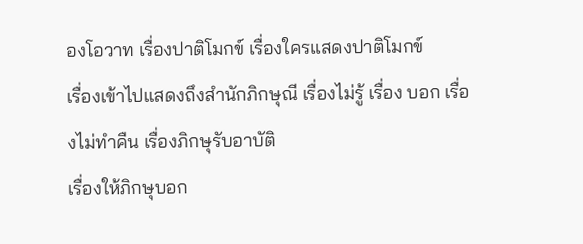องโอวาท เรื่องปาติโมกข์ เรื่องใครแสดงปาติโมกข์
เรื่องเข้าไปแสดงถึงสำนักภิกษุณี เรื่องไม่รู้ เรื่อง บอก เรื่องไม่ทำคืน เรื่องภิกษุรับอาบัติ
เรื่องให้ภิกษุบอก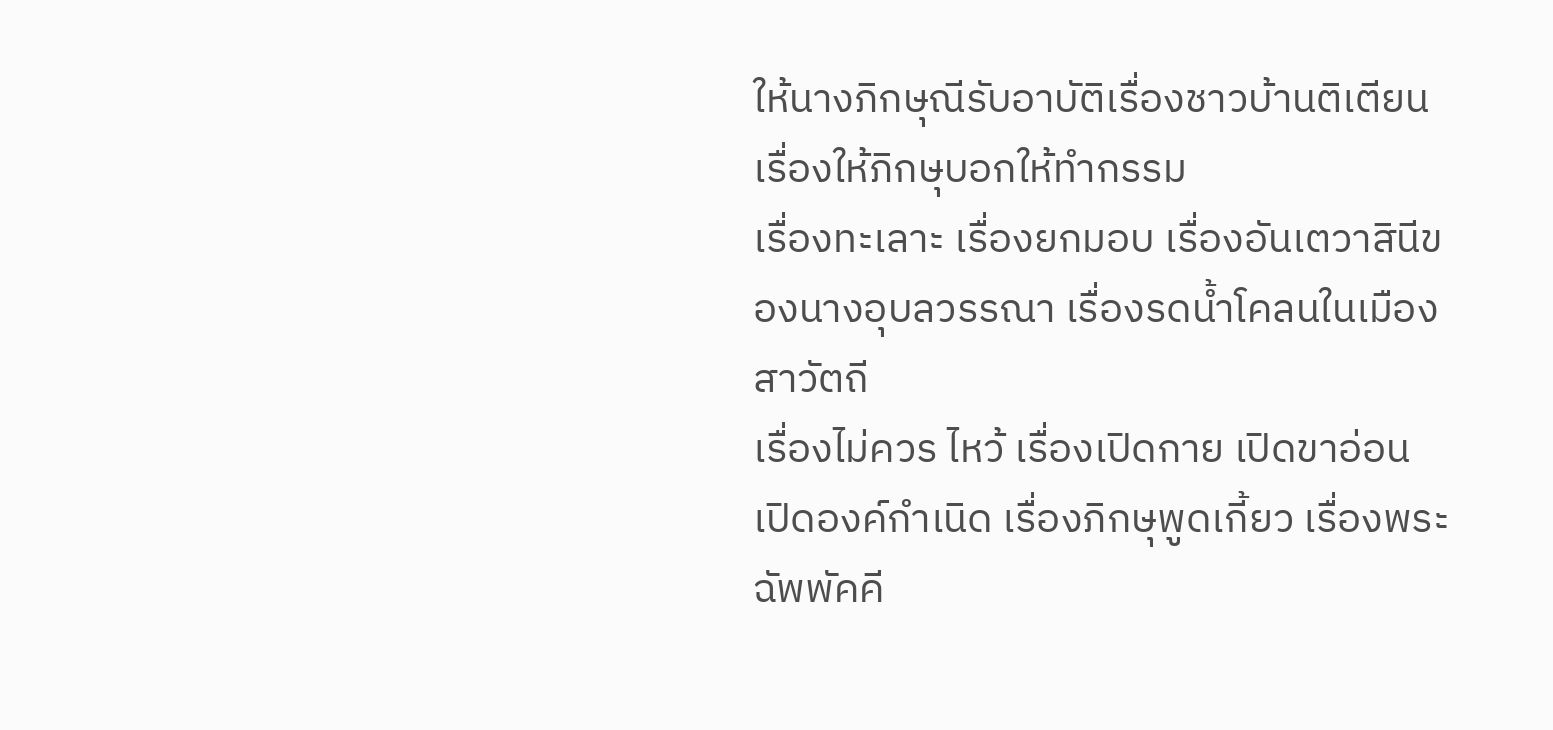ให้นางภิกษุณีรับอาบัติเรื่องชาวบ้านติเตียน เรื่องให้ภิกษุบอกให้ทำกรรม
เรื่องทะเลาะ เรื่องยกมอบ เรื่องอันเตวาสินีของนางอุบลวรรณา เรื่องรดน้ำโคลนในเมืองสาวัตถี
เรื่องไม่ควร ไหว้ เรื่องเปิดกาย เปิดขาอ่อน เปิดองค์กำเนิด เรื่องภิกษุพูดเกี้ยว เรื่องพระฉัพพัคคี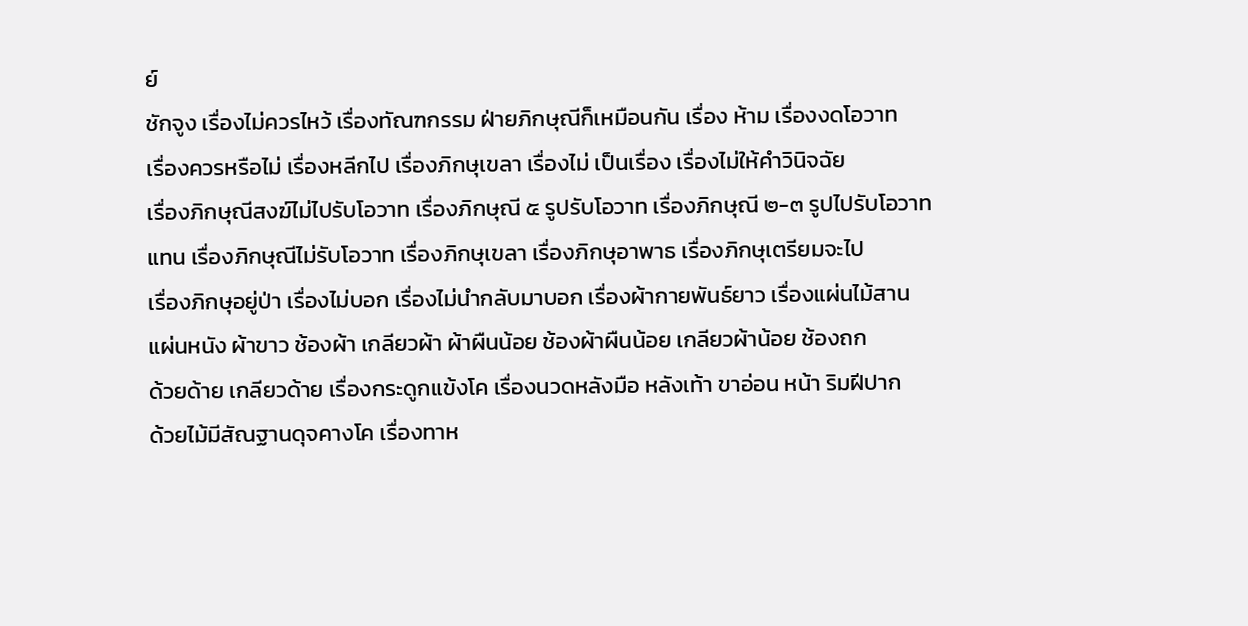ย์
ชักจูง เรื่องไม่ควรไหว้ เรื่องทัณฑกรรม ฝ่ายภิกษุณีก็เหมือนกัน เรื่อง ห้าม เรื่องงดโอวาท
เรื่องควรหรือไม่ เรื่องหลีกไป เรื่องภิกษุเขลา เรื่องไม่ เป็นเรื่อง เรื่องไม่ให้คำวินิจฉัย
เรื่องภิกษุณีสงฆ์ไม่ไปรับโอวาท เรื่องภิกษุณี ๕ รูปรับโอวาท เรื่องภิกษุณี ๒-๓ รูปไปรับโอวาท
แทน เรื่องภิกษุณีไม่รับโอวาท เรื่องภิกษุเขลา เรื่องภิกษุอาพาธ เรื่องภิกษุเตรียมจะไป
เรื่องภิกษุอยู่ป่า เรื่องไม่บอก เรื่องไม่นำกลับมาบอก เรื่องผ้ากายพันธ์ยาว เรื่องแผ่นไม้สาน
แผ่นหนัง ผ้าขาว ช้องผ้า เกลียวผ้า ผ้าผืนน้อย ช้องผ้าผืนน้อย เกลียวผ้าน้อย ช้องถก
ด้วยด้าย เกลียวด้าย เรื่องกระดูกแข้งโค เรื่องนวดหลังมือ หลังเท้า ขาอ่อน หน้า ริมฝีปาก
ด้วยไม้มีสัณฐานดุจคางโค เรื่องทาห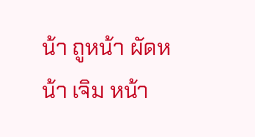น้า ถูหน้า ผัดหน้า เจิม หน้า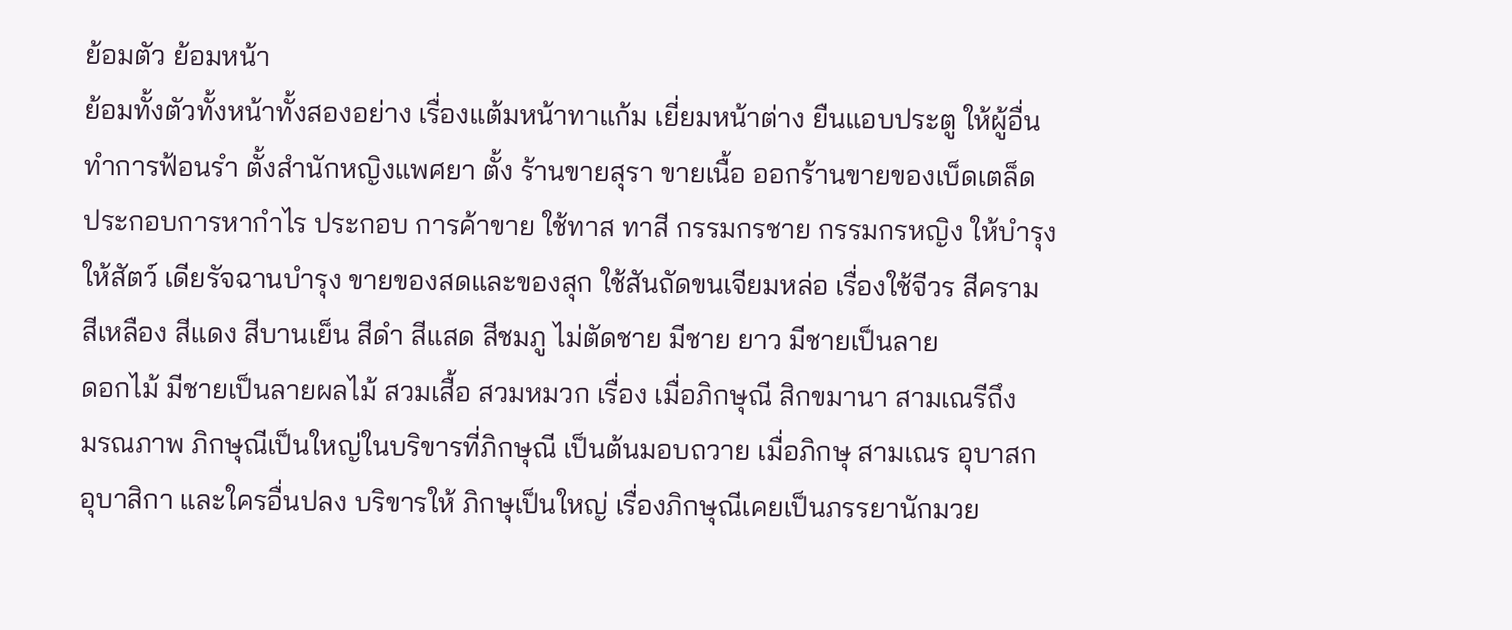ย้อมตัว ย้อมหน้า
ย้อมทั้งตัวทั้งหน้าทั้งสองอย่าง เรื่องแต้มหน้าทาแก้ม เยี่ยมหน้าต่าง ยืนแอบประตู ให้ผู้อื่น
ทำการฟ้อนรำ ตั้งสำนักหญิงแพศยา ตั้ง ร้านขายสุรา ขายเนื้อ ออกร้านขายของเบ็ดเตล็ด
ประกอบการหากำไร ประกอบ การค้าขาย ใช้ทาส ทาสี กรรมกรชาย กรรมกรหญิง ให้บำรุง
ให้สัตว์ เดียรัจฉานบำรุง ขายของสดและของสุก ใช้สันถัดขนเจียมหล่อ เรื่องใช้จีวร สีคราม
สีเหลือง สีแดง สีบานเย็น สีดำ สีแสด สีชมภู ไม่ตัดชาย มีชาย ยาว มีชายเป็นลาย
ดอกไม้ มีชายเป็นลายผลไม้ สวมเสื้อ สวมหมวก เรื่อง เมื่อภิกษุณี สิกขมานา สามเณรีถึง
มรณภาพ ภิกษุณีเป็นใหญ่ในบริขารที่ภิกษุณี เป็นต้นมอบถวาย เมื่อภิกษุ สามเณร อุบาสก
อุบาสิกา และใครอื่นปลง บริขารให้ ภิกษุเป็นใหญ่ เรื่องภิกษุณีเคยเป็นภรรยานักมวย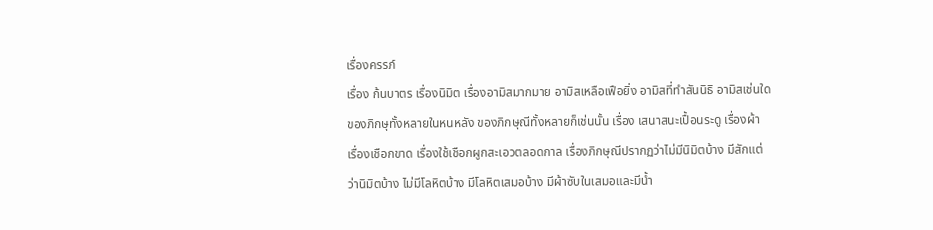เรื่องครรภ์
เรื่อง ก้นบาตร เรื่องนิมิต เรื่องอามิสมากมาย อามิสเหลือเฟือยิ่ง อามิสที่ทำสันนิธิ อามิสเช่นใด
ของภิกษุทั้งหลายในหนหลัง ของภิกษุณีทั้งหลายก็เช่นนั้น เรื่อง เสนาสนะเปื้อนระดู เรื่องผ้า
เรื่องเชือกขาด เรื่องใช้เชือกผูกสะเอวตลอดกาล เรื่องภิกษุณีปรากฏว่าไม่มีนิมิตบ้าง มีสักแต่
ว่านิมิตบ้าง ไม่มีโลหิตบ้าง มีโลหิตเสมอบ้าง มีผ้าซับในเสมอและมีน้ำ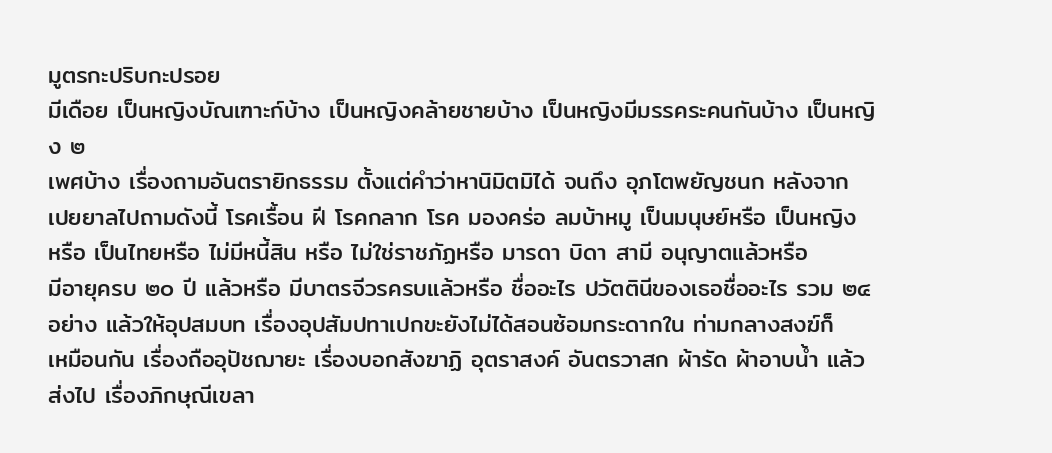มูตรกะปริบกะปรอย
มีเดือย เป็นหญิงบัณเฑาะก์บ้าง เป็นหญิงคล้ายชายบ้าง เป็นหญิงมีมรรคระคนกันบ้าง เป็นหญิง ๒
เพศบ้าง เรื่องถามอันตรายิกธรรม ตั้งแต่คำว่าหานิมิตมิได้ จนถึง อุภโตพยัญชนก หลังจาก
เปยยาลไปถามดังนี้ โรคเรื้อน ฝี โรคกลาก โรค มองคร่อ ลมบ้าหมู เป็นมนุษย์หรือ เป็นหญิง
หรือ เป็นไทยหรือ ไม่มีหนี้สิน หรือ ไม่ใช่ราชภัฏหรือ มารดา บิดา สามี อนุญาตแล้วหรือ
มีอายุครบ ๒๐ ปี แล้วหรือ มีบาตรจีวรครบแล้วหรือ ชื่ออะไร ปวัตตินีของเธอชื่ออะไร รวม ๒๔
อย่าง แล้วให้อุปสมบท เรื่องอุปสัมปทาเปกขะยังไม่ได้สอนซ้อมกระดากใน ท่ามกลางสงฆ์ก็
เหมือนกัน เรื่องถืออุปัชฌายะ เรื่องบอกสังฆาฏิ อุตราสงค์ อันตรวาสก ผ้ารัด ผ้าอาบน้ำ แล้ว
ส่งไป เรื่องภิกษุณีเขลา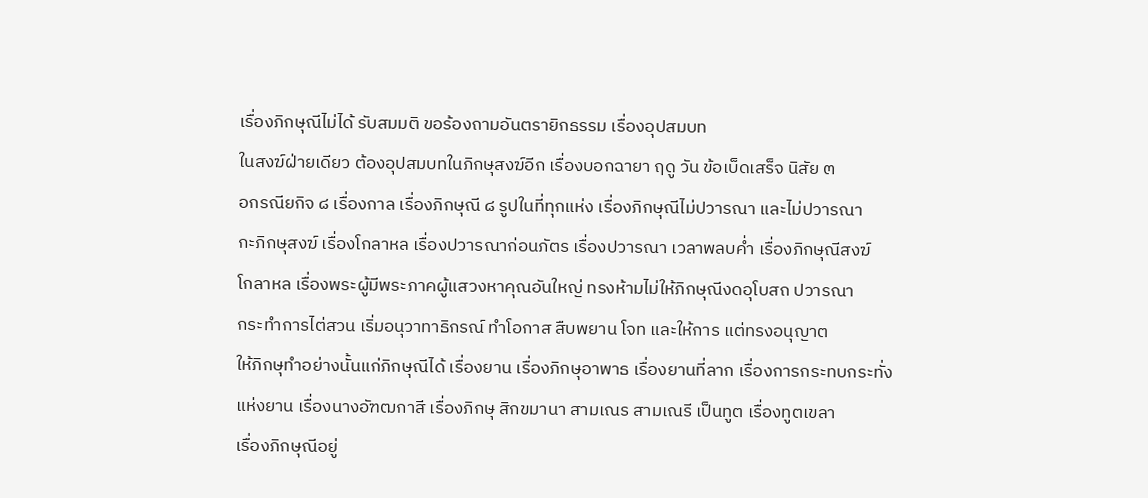เรื่องภิกษุณีไม่ได้ รับสมมติ ขอร้องถามอันตรายิกธรรม เรื่องอุปสมบท
ในสงฆ์ฝ่ายเดียว ต้องอุปสมบทในภิกษุสงฆ์อีก เรื่องบอกฉายา ฤดู วัน ข้อเบ็ดเสร็จ นิสัย ๓
อกรณียกิจ ๘ เรื่องกาล เรื่องภิกษุณี ๘ รูปในที่ทุกแห่ง เรื่องภิกษุณีไม่ปวารณา และไม่ปวารณา
กะภิกษุสงฆ์ เรื่องโกลาหล เรื่องปวารณาก่อนภัตร เรื่องปวารณา เวลาพลบค่ำ เรื่องภิกษุณีสงฆ์
โกลาหล เรื่องพระผู้มีพระภาคผู้แสวงหาคุณอันใหญ่ ทรงห้ามไม่ให้ภิกษุณีงดอุโบสถ ปวารณา
กระทำการไต่สวน เริ่มอนุวาทาธิกรณ์ ทำโอกาส สืบพยาน โจท และให้การ แต่ทรงอนุญาต
ให้ภิกษุทำอย่างนั้นแก่ภิกษุณีได้ เรื่องยาน เรื่องภิกษุอาพาธ เรื่องยานที่ลาก เรื่องการกระทบกระทั่ง
แห่งยาน เรื่องนางอัฑฒกาสี เรื่องภิกษุ สิกขมานา สามเณร สามเณรี เป็นทูต เรื่องทูตเขลา
เรื่องภิกษุณีอยู่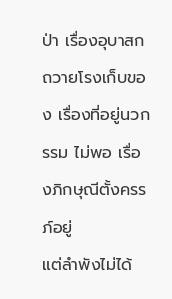ป่า เรื่องอุบาสกถวายโรงเก็บของ เรื่องที่อยู่นวกรรม ไม่พอ เรื่องภิกษุณีตั้งครรภ์อยู่
แต่ลำพังไม่ได้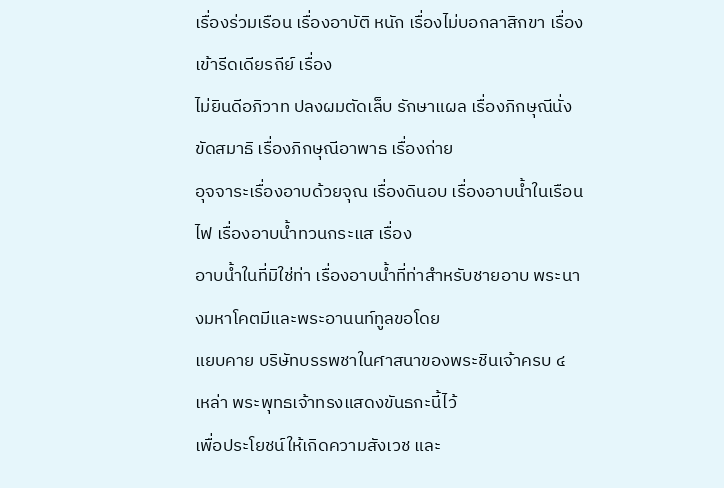เรื่องร่วมเรือน เรื่องอาบัติ หนัก เรื่องไม่บอกลาสิกขา เรื่องเข้ารีดเดียรถีย์ เรื่อง
ไม่ยินดีอภิวาท ปลงผมตัดเล็บ รักษาแผล เรื่องภิกษุณีนั่งขัดสมาธิ เรื่องภิกษุณีอาพาธ เรื่องถ่าย
อุจจาระเรื่องอาบด้วยจุณ เรื่องดินอบ เรื่องอาบน้ำในเรือนไฟ เรื่องอาบน้ำทวนกระแส เรื่อง
อาบน้ำในที่มิใช่ท่า เรื่องอาบน้ำที่ท่าสำหรับชายอาบ พระนางมหาโคตมีและพระอานนท์ทูลขอโดย
แยบคาย บริษัทบรรพชาในศาสนาของพระชินเจ้าครบ ๔ เหล่า พระพุทธเจ้าทรงแสดงขันธกะนี้ไว้
เพื่อประโยชน์ให้เกิดความสังเวช และ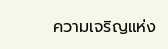ความเจริญแห่ง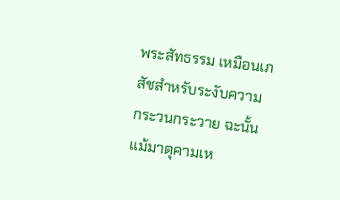พระสัทธรรม เหมือนเภสัชสำหรับระงับความ
กระวนกระวาย ฉะนั้น แม้มาตุคามเห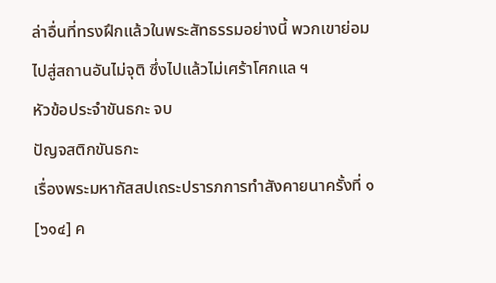ล่าอื่นที่ทรงฝึกแล้วในพระสัทธรรมอย่างนี้ พวกเขาย่อม
ไปสู่สถานอันไม่จุติ ซึ่งไปแล้วไม่เศร้าโศกแล ฯ
หัวข้อประจำขันธกะ จบ
ปัญจสติกขันธกะ
เรื่องพระมหากัสสปเถระปรารภการทำสังคายนาครั้งที่ ๑
[๖๑๔] ค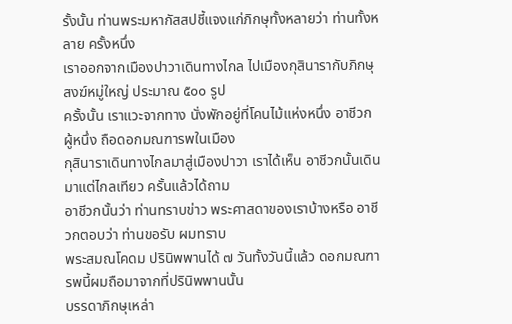รั้งนั้น ท่านพระมหากัสสปชี้แจงแก่ภิกษุทั้งหลายว่า ท่านทั้งหลาย ครั้งหนึ่ง
เราออกจากเมืองปาวาเดินทางไกล ไปเมืองกุสินารากับภิกษุสงฆ์หมู่ใหญ่ ประมาณ ๕๐๐ รูป
ครั้งนั้น เราแวะจากทาง นั่งพักอยู่ที่โคนไม้แห่งหนึ่ง อาชีวก ผู้หนึ่ง ถือดอกมณฑารพในเมือง
กุสินาราเดินทางไกลมาสู่เมืองปาวา เราได้เห็น อาชีวกนั้นเดินมาแต่ไกลเทียว ครั้นแล้วได้ถาม
อาชีวกนั้นว่า ท่านทราบข่าว พระศาสดาของเราบ้างหรือ อาชีวกตอบว่า ท่านขอรับ ผมทราบ
พระสมณโคดม ปรินิพพานได้ ๗ วันทั้งวันนี้แล้ว ดอกมณฑารพนี้ผมถือมาจากที่ปรินิพพานนั้น
บรรดาภิกษุเหล่า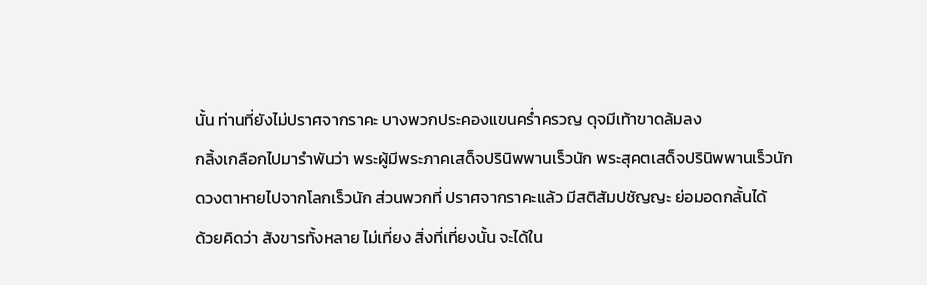นั้น ท่านที่ยังไม่ปราศจากราคะ บางพวกประคองแขนคร่ำครวญ ดุจมีเท้าขาดล้มลง
กลิ้งเกลือกไปมารำพันว่า พระผู้มีพระภาคเสด็จปรินิพพานเร็วนัก พระสุคตเสด็จปรินิพพานเร็วนัก
ดวงตาหายไปจากโลกเร็วนัก ส่วนพวกที่ ปราศจากราคะแล้ว มีสติสัมปชัญญะ ย่อมอดกลั้นได้
ด้วยคิดว่า สังขารทั้งหลาย ไม่เที่ยง สิ่งที่เที่ยงนั้น จะได้ใน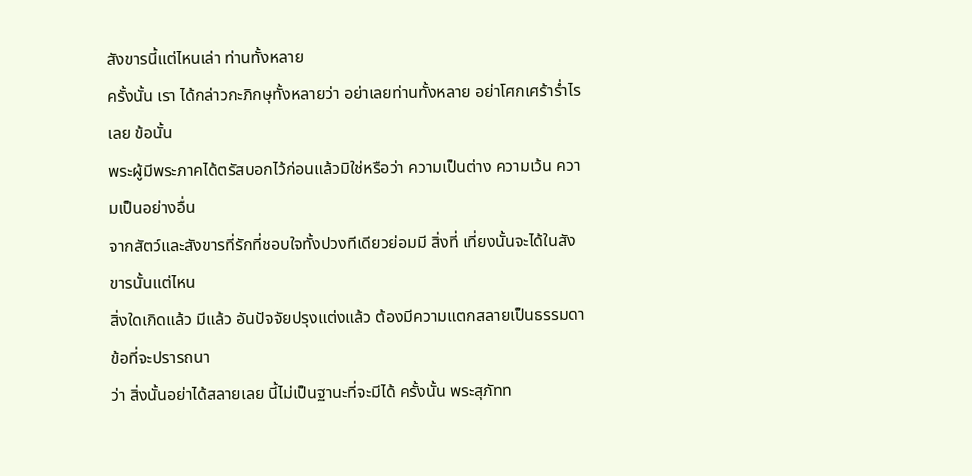สังขารนี้แต่ไหนเล่า ท่านทั้งหลาย
ครั้งนั้น เรา ได้กล่าวกะภิกษุทั้งหลายว่า อย่าเลยท่านทั้งหลาย อย่าโศกเศร้าร่ำไรเลย ข้อนั้น
พระผู้มีพระภาคได้ตรัสบอกไว้ก่อนแล้วมิใช่หรือว่า ความเป็นต่าง ความเว้น ความเป็นอย่างอื่น
จากสัตว์และสังขารที่รักที่ชอบใจทั้งปวงทีเดียวย่อมมี สิ่งที่ เที่ยงนั้นจะได้ในสังขารนั้นแต่ไหน
สิ่งใดเกิดแล้ว มีแล้ว อันปัจจัยปรุงแต่งแล้ว ต้องมีความแตกสลายเป็นธรรมดา ข้อที่จะปรารถนา
ว่า สิ่งนั้นอย่าได้สลายเลย นี้ไม่เป็นฐานะที่จะมีได้ ครั้งนั้น พระสุภัทท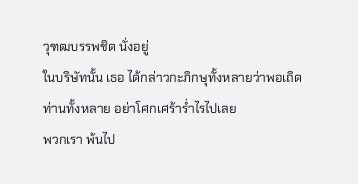วุฑฒบรรพชิต นั่งอยู่
ในบริษัทนั้น เธอ ได้กล่าวกะภิกษุทั้งหลายว่าพอเถิด ท่านทั้งหลาย อย่าโศกเศร้าร่ำไรไปเลย
พวกเรา พ้นไป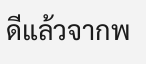ดีแล้วจากพ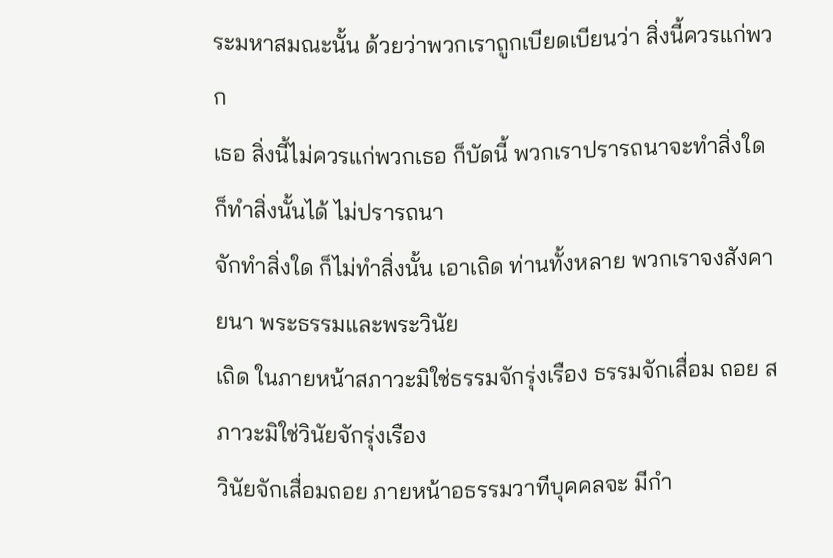ระมหาสมณะนั้น ด้วยว่าพวกเราถูกเบียดเบียนว่า สิ่งนี้ควรแก่พวก
เธอ สิ่งนี้ไม่ควรแก่พวกเธอ ก็บัดนี้ พวกเราปรารถนาจะทำสิ่งใด ก็ทำสิ่งนั้นได้ ไม่ปรารถนา
จักทำสิ่งใด ก็ไม่ทำสิ่งนั้น เอาเถิด ท่านทั้งหลาย พวกเราจงสังคายนา พระธรรมและพระวินัย
เถิด ในภายหน้าสภาวะมิใช่ธรรมจักรุ่งเรือง ธรรมจักเสื่อม ถอย สภาวะมิใช่วินัยจักรุ่งเรือง
วินัยจักเสื่อมถอย ภายหน้าอธรรมวาทีบุคคลจะ มีกำ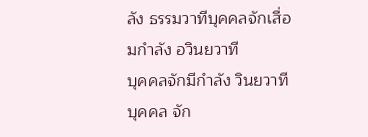ลัง ธรรมวาทีบุคคลจักเสื่อมกำลัง อวินยวาที
บุคคลจักมีกำลัง วินยวาทีบุคคล จัก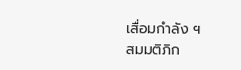เสื่อมกำลัง ฯ
สมมติภิก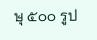ษุ ๕๐๐ รูป